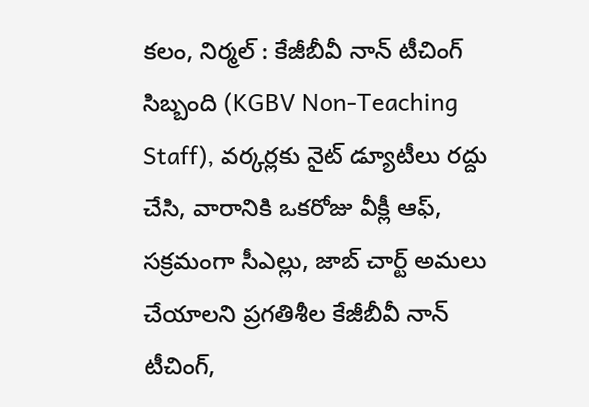కలం, నిర్మల్ : కేజీబీవీ నాన్ టీచింగ్ సిబ్బంది (KGBV Non-Teaching Staff), వర్కర్లకు నైట్ డ్యూటీలు రద్దు చేసి, వారానికి ఒకరోజు వీక్లీ ఆఫ్, సక్రమంగా సీఎల్లు, జాబ్ చార్ట్ అమలు చేయాలని ప్రగతిశీల కేజీబీవీ నాన్ టీచింగ్,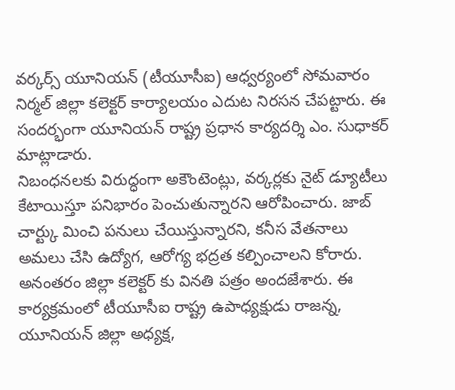వర్కర్స్ యూనియన్ (టీయూసీఐ) ఆధ్వర్యంలో సోమవారం నిర్మల్ జిల్లా కలెక్టర్ కార్యాలయం ఎదుట నిరసన చేపట్టారు. ఈ సందర్భంగా యూనియన్ రాష్ట్ర ప్రధాన కార్యదర్శి ఎం. సుధాకర్ మాట్లాడారు.
నిబంధనలకు విరుద్ధంగా అకౌంటెంట్లు, వర్కర్లకు నైట్ డ్యూటీలు కేటాయిస్తూ పనిభారం పెంచుతున్నారని ఆరోపించారు. జాబ్ చార్ట్కు మించి పనులు చేయిస్తున్నారని, కనీస వేతనాలు అమలు చేసి ఉద్యోగ, ఆరోగ్య భద్రత కల్పించాలని కోరారు. అనంతరం జిల్లా కలెక్టర్ కు వినతి పత్రం అందజేశారు. ఈ కార్యక్రమంలో టీయూసీఐ రాష్ట్ర ఉపాధ్యక్షుడు రాజన్న, యూనియన్ జిల్లా అధ్యక్ష,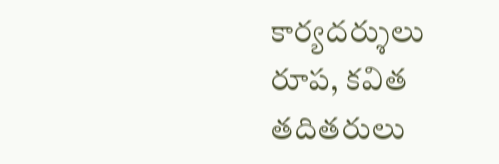కార్యదర్శులు రూప, కవిత తదితరులు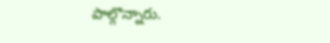పాల్గొన్నారు.